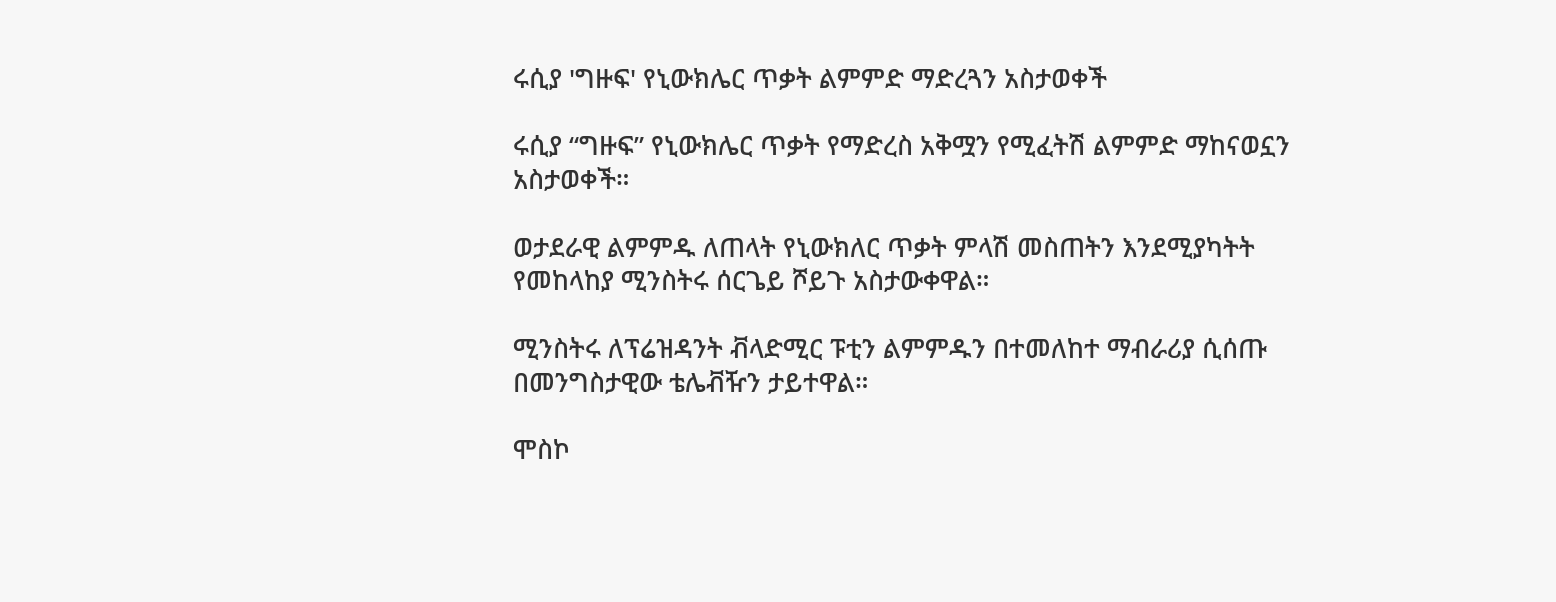ሩሲያ 'ግዙፍ' የኒውክሌር ጥቃት ልምምድ ማድረጓን አስታወቀች

ሩሲያ “ግዙፍ” የኒውክሌር ጥቃት የማድረስ አቅሟን የሚፈትሽ ልምምድ ማከናወኗን አስታወቀች።

ወታደራዊ ልምምዱ ለጠላት የኒውክለር ጥቃት ምላሽ መስጠትን እንደሚያካትት የመከላከያ ሚንስትሩ ሰርጌይ ሾይጉ አስታውቀዋል።

ሚንስትሩ ለፕሬዝዳንት ቭላድሚር ፑቲን ልምምዱን በተመለከተ ማብራሪያ ሲሰጡ በመንግስታዊው ቴሌቭዥን ታይተዋል።

ሞስኮ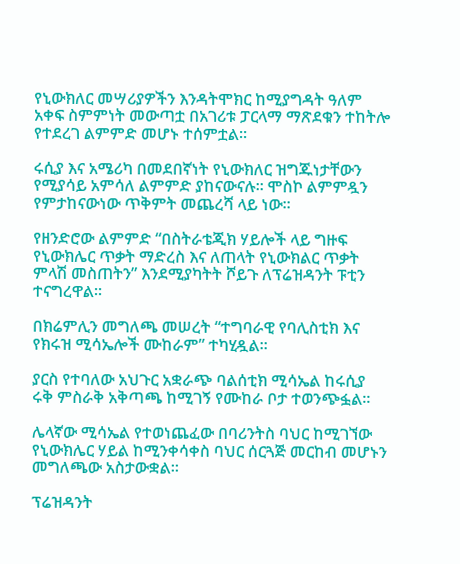የኒውክለር መሣሪያዎችን እንዳትሞክር ከሚያግዳት ዓለም አቀፍ ስምምነት መውጣቷ በአገሪቱ ፓርላማ ማጽደቁን ተከትሎ የተደረገ ልምምድ መሆኑ ተሰምቷል።

ሩሲያ እና አሜሪካ በመደበኛነት የኒውክለር ዝግጁነታቸውን የሚያሳይ አምሳለ ልምምድ ያከናውናሉ። ሞስኮ ልምምዷን የምታከናውነው ጥቅምት መጨረሻ ላይ ነው።

የዘንድሮው ልምምድ “በስትራቴጂክ ሃይሎች ላይ ግዙፍ የኒውክሌር ጥቃት ማድረስ እና ለጠላት የኒውክልር ጥቃት ምላሽ መስጠትን” እንደሚያካትት ሾይጉ ለፕሬዝዳንት ፑቲን ተናግረዋል።

በክሬምሊን መግለጫ መሠረት “ተግባራዊ የባሊስቲክ እና የክሩዝ ሚሳኤሎች ሙከራም” ተካሂዷል።

ያርስ የተባለው አህጉር አቋራጭ ባልሰቲክ ሚሳኤል ከሩሲያ ሩቅ ምስራቅ አቅጣጫ ከሚገኝ የሙከራ ቦታ ተወንጭፏል።

ሌላኛው ሚሳኤል የተወነጨፈው በባሪንትስ ባህር ከሚገኘው የኒውክሌር ሃይል ከሚንቀሳቀስ ባህር ሰርጓጅ መርከብ መሆኑን መግለጫው አስታውቋል።

ፕሬዝዳንት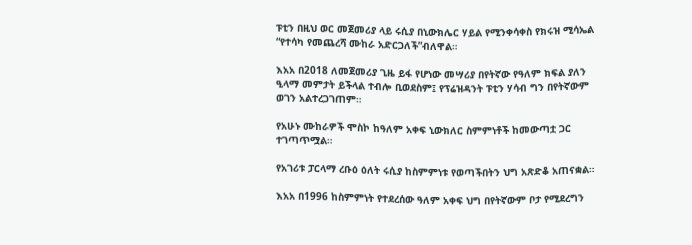ፑቲን በዚህ ወር መጀመሪያ ላይ ሩሲያ በኒውክሌር ሃይል የሚንቀሳቀስ የክሩዝ ሚሳኤል “የተሳካ የመጨረሻ ሙከራ አድርጋለች”ብለዋል።

እአአ በ2018 ለመጀመሪያ ጊዜ ይፋ የሆነው መሣሪያ በየትኛው የዓለም ክፍል ያለን ዒላማ መምታት ይችላል ተብሎ ቢወደስም፤ የፕሬዝዳንት ፑቲን ሃሳብ ግን በየትኛውም ወገን አልተረጋገጠም።

የአሁኑ ሙከራዎች ሞስኮ ከዓለም አቀፍ ኒውክለር ስምምነቶች ከመውጣቷ ጋር ተገጣጥሟል።

የአገሪቱ ፓርላማ ረቡዕ ዕለት ሩሲያ ከስምምነቱ የወጣችበትን ህግ አጽድቆ አጠናቋል።

እአአ በ1996 ከስምምነት የተደረሰው ዓለም አቀፍ ህግ በየትኛውም ቦታ የሚደረግን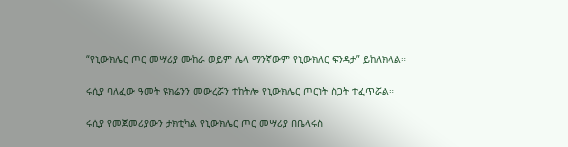“የኒውክሌር ጦር መሣሪያ ሙከራ ወይም ሌላ ማንኛውም የኒውክለር ፍንዳታ” ይከለክላል።

ሩሲያ ባለፈው ዓመት ዩክሬንን መውረሯን ተከትሎ የኒውክሌር ጦርነት ስጋት ተፈጥሯል።

ሩሲያ የመጀመሪያውን ታክቲካል የኒውክሌር ጦር መሣሪያ በቤላሩስ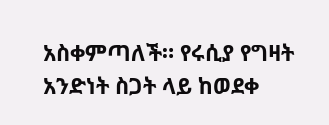አስቀምጣለች። የሩሲያ የግዛት አንድነት ስጋት ላይ ከወደቀ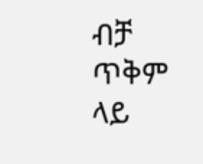ብቻ ጥቅም ላይ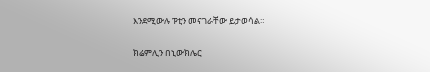እንደሚውሉ ፑቲን መናገራቸው ይታወሳል።

ክሬምሊን በኒውክሌር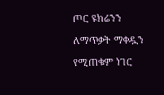ጦር ዩክሬንን ለማጥቃት ማቀዷን የሚጠቁም ነገር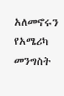አለመኖሩን የአሜሪካ መንግስት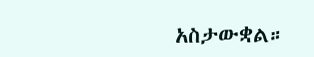አስታውቋል።